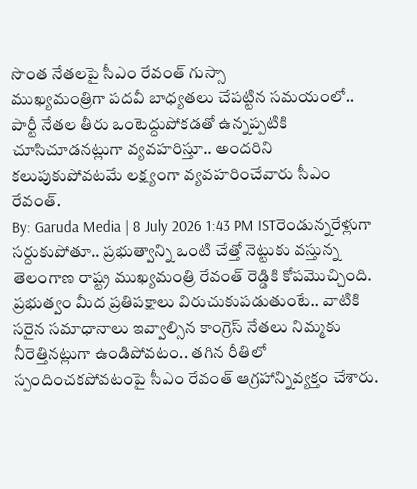సొంత నేతలపై సీఎం రేవంత్ గుస్సా
ముఖ్యమంత్రిగా పదవీ బాధ్యతలు చేపట్టిన సమయంలో.. పార్టీ నేతల తీరు ఒంటెద్దుపోకడతో ఉన్నప్పటికి చూసిచూడనట్లుగా వ్యవహరిస్తూ.. అందరిని కలుపుకుపోవటమే లక్ష్యంగా వ్యవహరించేవారు సీఎం రేవంత్.
By: Garuda Media | 8 July 2026 1:43 PM ISTరెండున్నరేళ్లుగా సర్దుకుపోతూ.. ప్రభుత్వాన్ని ఒంటి చేత్తో నెట్టుకు వస్తున్న తెలంగాణ రాష్ట్ర ముఖ్యమంత్రి రేవంత్ రెడ్డికి కోపమొచ్చింది. ప్రభుత్వం మీద ప్రతిపక్షాలు విరుచుకుపడుతుంటే.. వాటికి సరైన సమాధానాలు ఇవ్వాల్సిన కాంగ్రెస్ నేతలు నిమ్మకు నీరెత్తినట్లుగా ఉండిపోవటం.. తగిన రీతిలో స్పందించకపోవటంపై సీఎం రేవంత్ ఆగ్రహాన్నివ్యక్తం చేశారు.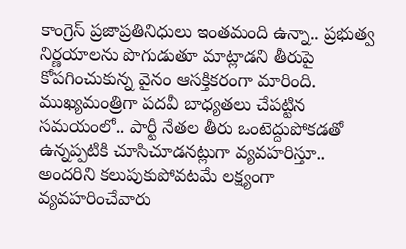కాంగ్రెస్ ప్రజాప్రతినిధులు ఇంతమంది ఉన్నా.. ప్రభుత్వ నిర్ణయాలను పొగుడుతూ మాట్లాడని తీరుపై కోపగించుకున్న వైనం ఆసక్తికరంగా మారింది.
ముఖ్యమంత్రిగా పదవీ బాధ్యతలు చేపట్టిన సమయంలో.. పార్టీ నేతల తీరు ఒంటెద్దుపోకడతో ఉన్నప్పటికి చూసిచూడనట్లుగా వ్యవహరిస్తూ.. అందరిని కలుపుకుపోవటమే లక్ష్యంగా వ్యవహరించేవారు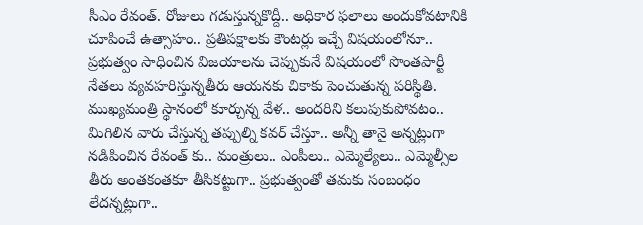సీఎం రేవంత్. రోజులు గడుస్తున్నకొద్దీ.. అధికార ఫలాలు అందుకోవటానికి చూపించే ఉత్సాహం.. ప్రతిపక్షాలకు కౌంటర్లు ఇచ్చే విషయంలోనూ.. ప్రభుత్వం సాధించిన విజయాలను చెప్పుకునే విషయంలో సొంతపార్టీ నేతలు వ్యవహరిస్తున్నతీరు ఆయనకు చికాకు పెంచుతున్న పరిస్థితి.
ముఖ్యమంత్రి స్థానంలో కూర్చున్న వేళ.. అందరిని కలుపుకుపోవటం.. మిగిలిన వారు చేస్తున్న తప్పుల్ని కవర్ చేస్తూ.. అన్నీ తానై అన్నట్లుగా నడిపించిన రేవంత్ కు.. మంత్రులు.. ఎంపీలు.. ఎమ్మెల్యేలు.. ఎమ్మెల్సీల తీరు అంతకంతకూ తీసికట్టుగా.. ప్రభుత్వంతో తమకు సంబంధం లేదన్నట్లుగా..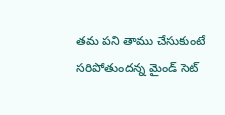తమ పని తాము చేసుకుంటే సరిపోతుందన్న మైండ్ సెట్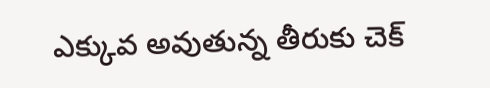ఎక్కువ అవుతున్న తీరుకు చెక్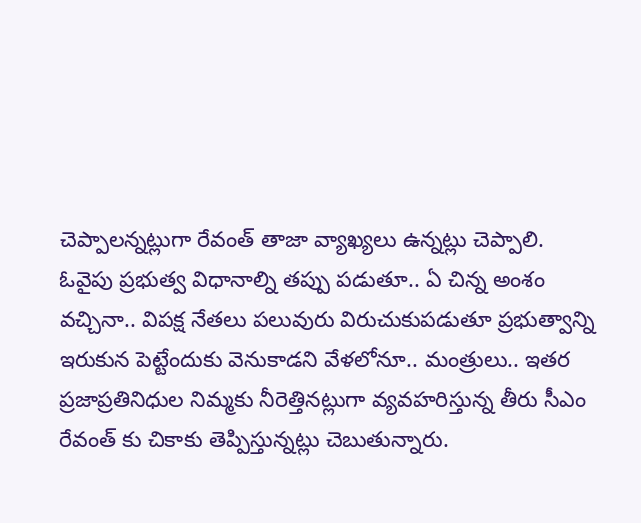చెప్పాలన్నట్లుగా రేవంత్ తాజా వ్యాఖ్యలు ఉన్నట్లు చెప్పాలి.
ఓవైపు ప్రభుత్వ విధానాల్ని తప్పు పడుతూ.. ఏ చిన్న అంశం వచ్చినా.. విపక్ష నేతలు పలువురు విరుచుకుపడుతూ ప్రభుత్వాన్ని ఇరుకున పెట్టేందుకు వెనుకాడని వేళలోనూ.. మంత్రులు.. ఇతర ప్రజాప్రతినిధుల నిమ్మకు నీరెత్తినట్లుగా వ్యవహరిస్తున్న తీరు సీఎం రేవంత్ కు చికాకు తెప్పిస్తున్నట్లు చెబుతున్నారు.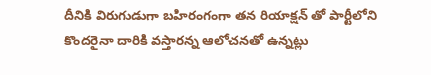దీనికి విరుగుడుగా బహిరంగంగా తన రియాక్షన్ తో పార్టీలోని కొందరైనా దారికి వస్తారన్న ఆలోచనతో ఉన్నట్లు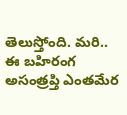తెలుస్తోంది. మరి.. ఈ బహిరంగ అసంత్రప్తి ఎంతమేర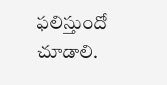ఫలిస్తుందో చూడాలి.